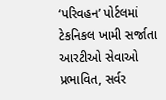‘પરિવહન’ પોર્ટલમાં ટેકનિકલ ખામી સર્જાતા આરટીઓ સેવાઓ પ્રભાવિત, સર્વર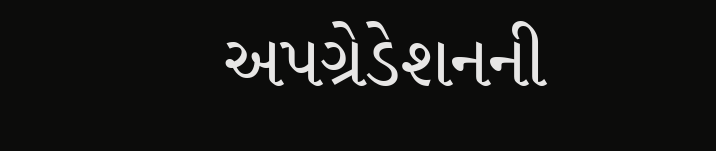અપગ્રેડેશનની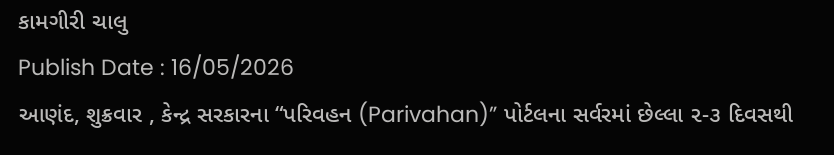કામગીરી ચાલુ
Publish Date : 16/05/2026
આણંદ, શુક્રવાર , કેન્દ્ર સરકારના “પરિવહન (Parivahan)” પોર્ટલના સર્વરમાં છેલ્લા ૨-૩ દિવસથી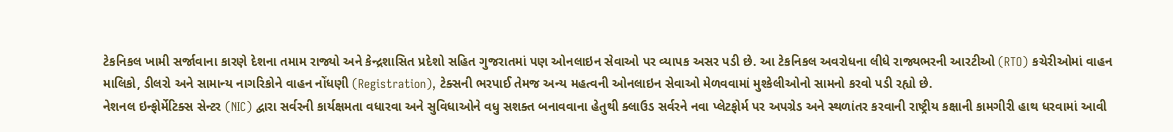ટેકનિકલ ખામી સર્જાવાના કારણે દેશના તમામ રાજ્યો અને કેન્દ્રશાસિત પ્રદેશો સહિત ગુજરાતમાં પણ ઓનલાઇન સેવાઓ પર વ્યાપક અસર પડી છે. આ ટેકનિકલ અવરોધના લીધે રાજ્યભરની આરટીઓ (RTO) કચેરીઓમાં વાહન માલિકો, ડીલરો અને સામાન્ય નાગરિકોને વાહન નોંધણી (Registration), ટેક્સની ભરપાઈ તેમજ અન્ય મહત્વની ઓનલાઇન સેવાઓ મેળવવામાં મુશ્કેલીઓનો સામનો કરવો પડી રહ્યો છે.
નેશનલ ઇન્ફોર્મેટિક્સ સેન્ટર (NIC) દ્વારા સર્વરની કાર્યક્ષમતા વધારવા અને સુવિધાઓને વધુ સશક્ત બનાવવાના હેતુથી ક્લાઉડ સર્વરને નવા પ્લેટફોર્મ પર અપગ્રેડ અને સ્થળાંતર કરવાની રાષ્ટ્રીય કક્ષાની કામગીરી હાથ ધરવામાં આવી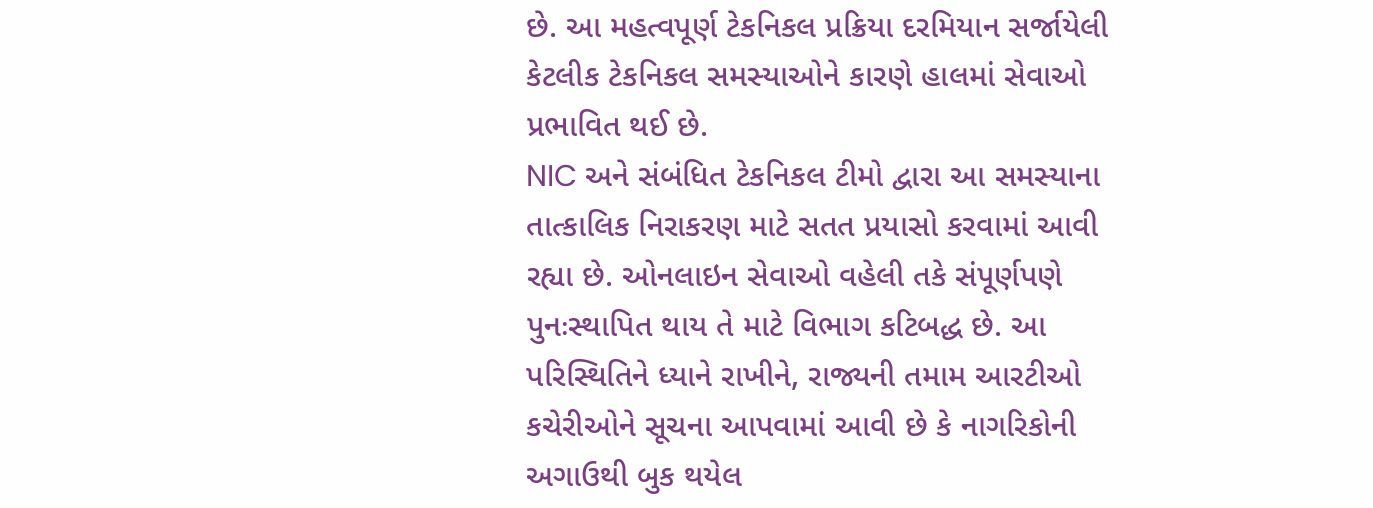છે. આ મહત્વપૂર્ણ ટેકનિકલ પ્રક્રિયા દરમિયાન સર્જાયેલી કેટલીક ટેકનિકલ સમસ્યાઓને કારણે હાલમાં સેવાઓ પ્રભાવિત થઈ છે.
NIC અને સંબંધિત ટેકનિકલ ટીમો દ્વારા આ સમસ્યાના તાત્કાલિક નિરાકરણ માટે સતત પ્રયાસો કરવામાં આવી રહ્યા છે. ઓનલાઇન સેવાઓ વહેલી તકે સંપૂર્ણપણે પુનઃસ્થાપિત થાય તે માટે વિભાગ કટિબદ્ધ છે. આ પરિસ્થિતિને ધ્યાને રાખીને, રાજ્યની તમામ આરટીઓ કચેરીઓને સૂચના આપવામાં આવી છે કે નાગરિકોની અગાઉથી બુક થયેલ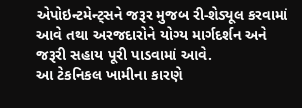એપોઇન્ટમેન્ટ્સને જરૂર મુજબ રી-શેડ્યૂલ કરવામાં આવે તથા અરજદારોને યોગ્ય માર્ગદર્શન અને જરૂરી સહાય પૂરી પાડવામાં આવે.
આ ટેકનિકલ ખામીના કારણે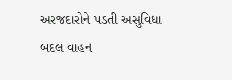અરજદારોને પડતી અસુવિધા બદલ વાહન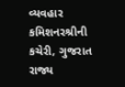વ્યવહાર કમિશનરશ્રીની કચેરી, ગુજરાત રાજ્ય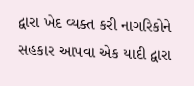દ્વારા ખેદ વ્યક્ત કરી નાગરિકોને સહકાર આપવા એક યાદી દ્વારા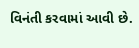વિનંતી કરવામાં આવી છે.